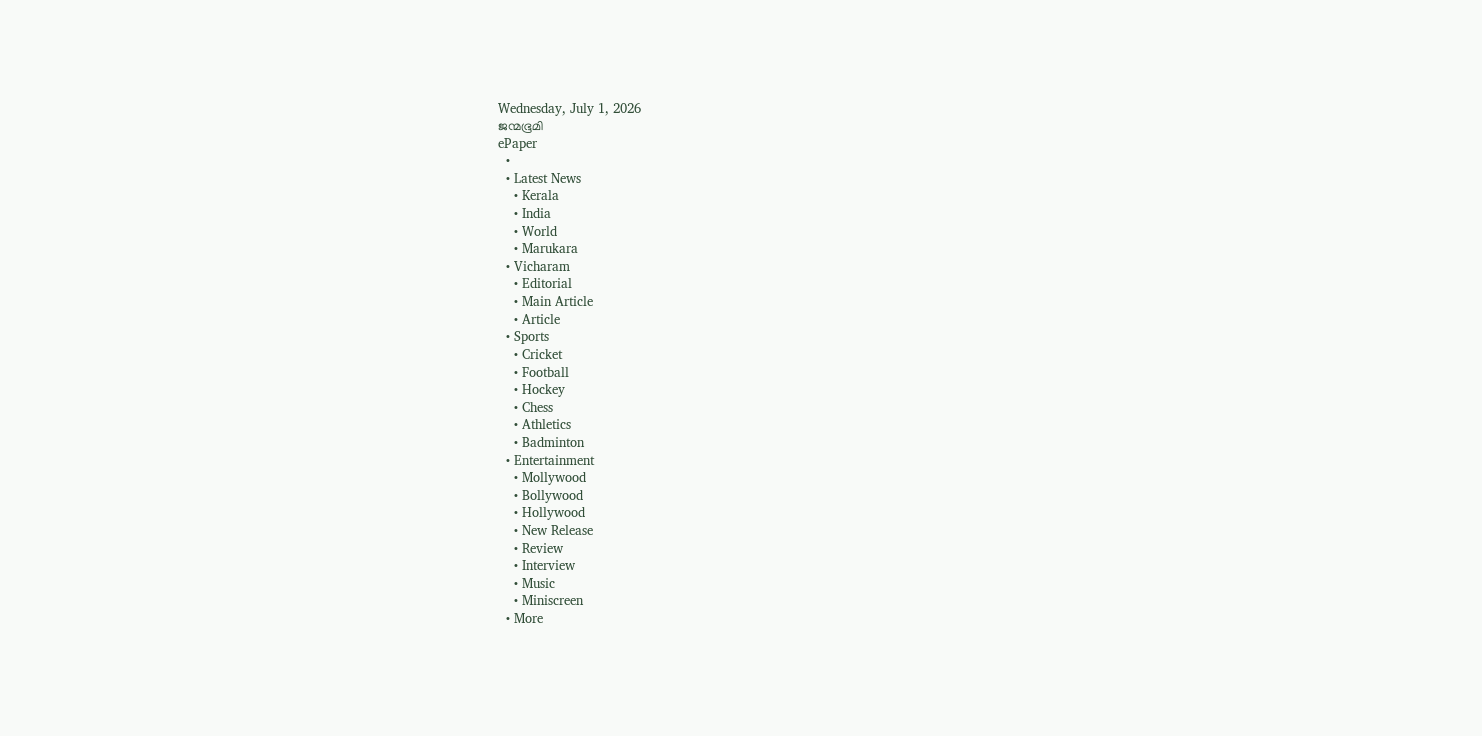Wednesday, July 1, 2026
ജന്മഭൂമി
ePaper
  •
  • Latest News
    • Kerala
    • India
    • World
    • Marukara
  • Vicharam
    • Editorial
    • Main Article
    • Article
  • Sports
    • Cricket
    • Football
    • Hockey
    • Chess
    • Athletics
    • Badminton
  • Entertainment
    • Mollywood
    • Bollywood
    • Hollywood
    • New Release
    • Review
    • Interview
    • Music
    • Miniscreen
  • More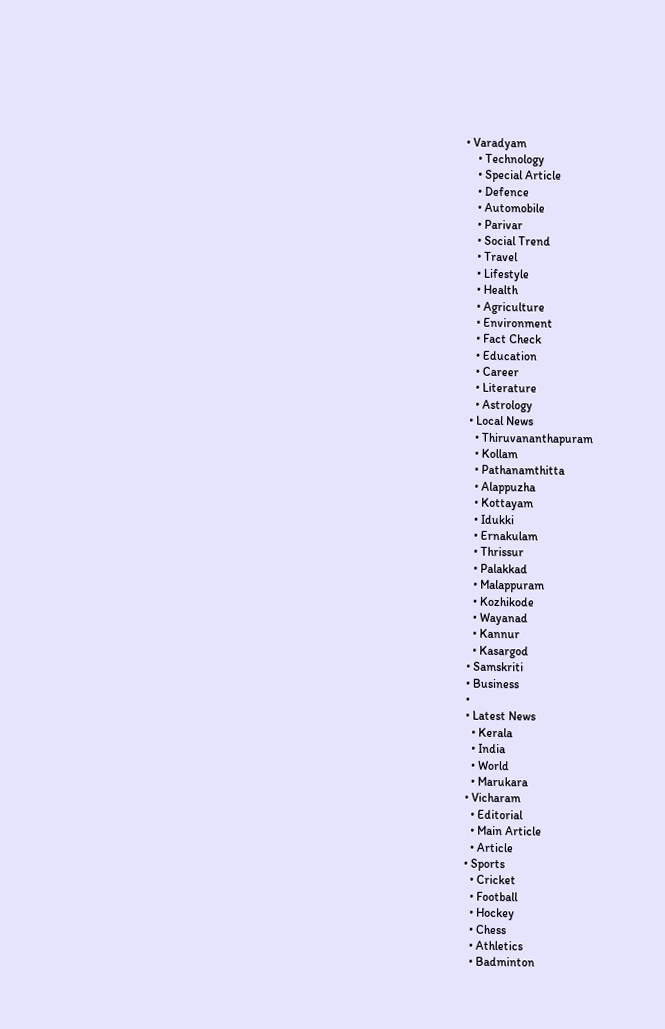• Varadyam
    • Technology
    • Special Article
    • Defence
    • Automobile
    • Parivar
    • Social Trend
    • Travel
    • Lifestyle
    • Health
    • Agriculture
    • Environment
    • Fact Check
    • Education
    • Career
    • Literature
    • Astrology
  • Local News
    • Thiruvananthapuram
    • Kollam
    • Pathanamthitta
    • Alappuzha
    • Kottayam
    • Idukki
    • Ernakulam
    • Thrissur
    • Palakkad
    • Malappuram
    • Kozhikode
    • Wayanad
    • Kannur
    • Kasargod
  • Samskriti
  • Business
  •
  • Latest News
    • Kerala
    • India
    • World
    • Marukara
  • Vicharam
    • Editorial
    • Main Article
    • Article
  • Sports
    • Cricket
    • Football
    • Hockey
    • Chess
    • Athletics
    • Badminton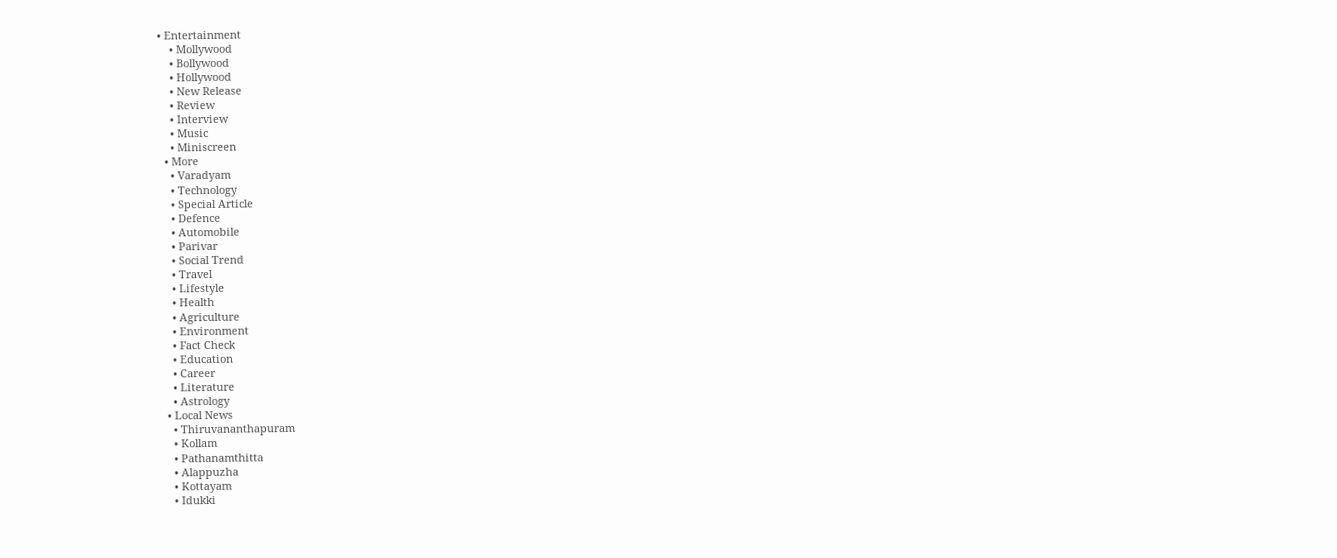• Entertainment
    • Mollywood
    • Bollywood
    • Hollywood
    • New Release
    • Review
    • Interview
    • Music
    • Miniscreen
  • More
    • Varadyam
    • Technology
    • Special Article
    • Defence
    • Automobile
    • Parivar
    • Social Trend
    • Travel
    • Lifestyle
    • Health
    • Agriculture
    • Environment
    • Fact Check
    • Education
    • Career
    • Literature
    • Astrology
  • Local News
    • Thiruvananthapuram
    • Kollam
    • Pathanamthitta
    • Alappuzha
    • Kottayam
    • Idukki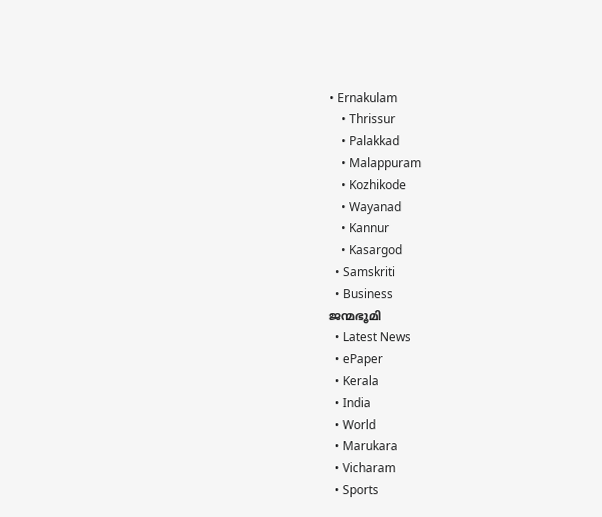• Ernakulam
    • Thrissur
    • Palakkad
    • Malappuram
    • Kozhikode
    • Wayanad
    • Kannur
    • Kasargod
  • Samskriti
  • Business
ജന്മഭൂമി
  • Latest News
  • ePaper
  • Kerala
  • India
  • World
  • Marukara
  • Vicharam
  • Sports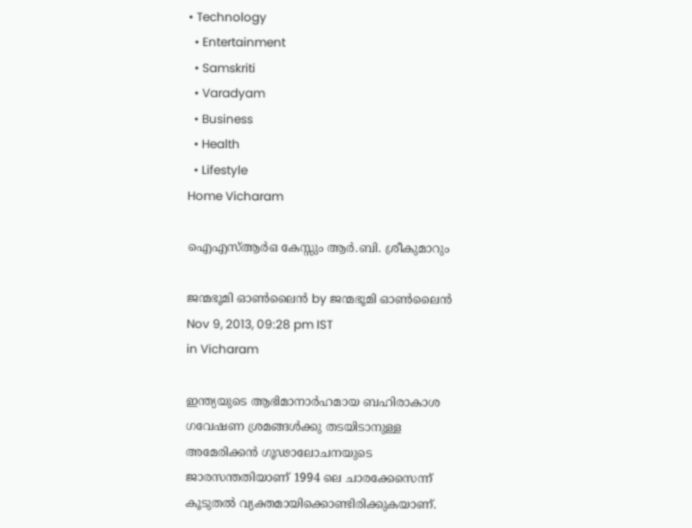• Technology
  • Entertainment
  • Samskriti
  • Varadyam
  • Business
  • Health
  • Lifestyle
Home Vicharam

ഐഎസ്‌ആര്‍ഒ കേസ്സും ആര്‍.ബി. ശ്രീകുമാറും

ജന്മഭൂമി ഓണ്‍ലൈന്‍ by ജന്മഭൂമി ഓണ്‍ലൈന്‍
Nov 9, 2013, 09:28 pm IST
in Vicharam

ഇന്ത്യയുടെ ആഭിമാനാര്‍ഹമായ ബഹിരാകാശ ഗവേഷണ ശ്രമങ്ങള്‍ക്കു തടയിടാനുള്ള അമേരിക്കന്‍ ഗൂഢാലോചനയുടെ ജാരസന്തതിയാണ്‌ 1994 ലെ ചാരക്കേസെന്ന്‌ കൂടുതല്‍ വ്യക്തമായിക്കൊണ്ടിരിക്കുകയാണ്‌.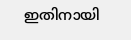ഇതിനായി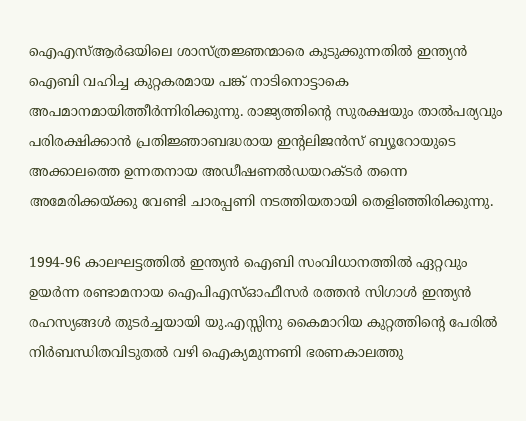ഐഎസ്‌ആര്‍ഒയിലെ ശാസ്ത്രജ്ഞന്മാരെ കുടുക്കുന്നതില്‍ ഇന്ത്യന്‍ ഐബി വഹിച്ച കുറ്റകരമായ പങ്ക്‌ നാടിനൊട്ടാകെ അപമാനമായിത്തീര്‍ന്നിരിക്കുന്നു. രാജ്യത്തിന്റെ സുരക്ഷയും താല്‍പര്യവും പരിരക്ഷിക്കാന്‍ പ്രതിജ്ഞാബദ്ധരായ ഇന്റലിജന്‍സ്‌ ബ്യൂറോയുടെ അക്കാലത്തെ ഉന്നതനായ അഡീഷണല്‍ഡയറക്ടര്‍ തന്നെ അമേരിക്കയ്‌ക്കു വേണ്ടി ചാരപ്പണി നടത്തിയതായി തെളിഞ്ഞിരിക്കുന്നു.

1994-96 കാലഘട്ടത്തില്‍ ഇന്ത്യന്‍ ഐബി സംവിധാനത്തില്‍ ഏറ്റവും ഉയര്‍ന്ന രണ്ടാമനായ ഐപിഎസ്‌ഓഫീസര്‍ രത്തന്‍ സിഗാള്‍ ഇന്ത്യന്‍ രഹസ്യങ്ങള്‍ തുടര്‍ച്ചയായി യു.എസ്സിനു കൈമാറിയ കുറ്റത്തിന്റെ പേരില്‍ നിര്‍ബന്ധിതവിടുതല്‍ വഴി ഐക്യമുന്നണി ഭരണകാലത്തു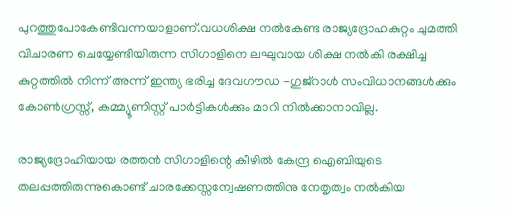പുറത്തുപോകേണ്ടിവന്നയാളാണ്‌.വധശിക്ഷ നല്‍കേണ്ട രാജ്യദ്രോഹകുറ്റം ചുമത്തി വിചാരണ ചെയ്യേണ്ടിയിരുന്ന സിഗാളിനെ ലഘുവായ ശിക്ഷ നല്‍കി രക്ഷിച്ച കുറ്റത്തില്‍ നിന്ന്‌ അന്ന്‌ ഇന്ത്യ ഭരിച്ച ദേവഗൗഡ -ഗുജ്‌റാള്‍ സംവിധാനങ്ങള്‍ക്കും കോണ്‍ഗ്രസ്സ്‌, കമ്മ്യൂണിസ്റ്റ്‌ പാര്‍ട്ടികള്‍ക്കും മാറി നില്‍ക്കാനാവില്ല.

രാജ്യദ്രോഹിയായ രത്തന്‍ സിഗാളിന്റെ കീഴില്‍ കേന്ദ്ര ഐബിയുടെ തലപ്പത്തിരുന്നുകൊണ്ട്‌ ചാരക്കേസ്സന്വേഷണത്തിനു നേതൃത്വം നല്‍കിയ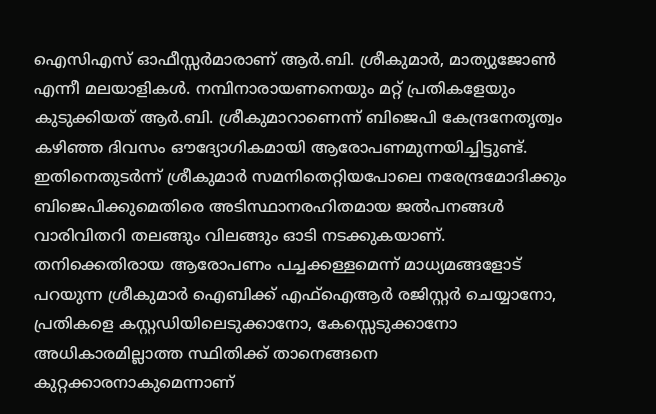ഐസിഎസ്‌ ഓഫീസ്സര്‍മാരാണ്‌ ആര്‍.ബി. ശ്രീകുമാര്‍, മാത്യുജോണ്‍ എന്നീ മലയാളികള്‍. നമ്പിനാരായണനെയും മറ്റ്‌ പ്രതികളേയും കുടുക്കിയത്‌ ആര്‍.ബി. ശ്രീകുമാറാണെന്ന്‌ ബിജെപി കേന്ദ്രനേതൃത്വം കഴിഞ്ഞ ദിവസം ഔദ്യോഗികമായി ആരോപണമുന്നയിച്ചിട്ടുണ്ട്‌. ഇതിനെതുടര്‍ന്ന്‌ ശ്രീകുമാര്‍ സമനിതെറ്റിയപോലെ നരേന്ദ്രമോദിക്കും ബിജെപിക്കുമെതിരെ അടിസ്ഥാനരഹിതമായ ജല്‍പനങ്ങള്‍ വാരിവിതറി തലങ്ങും വിലങ്ങും ഓടി നടക്കുകയാണ്‌. തനിക്കെതിരായ ആരോപണം പച്ചക്കള്ളമെന്ന്‌ മാധ്യമങ്ങളോട്‌ പറയുന്ന ശ്രീകുമാര്‍ ഐബിക്ക്‌ എഫ്‌ഐആര്‍ രജിസ്റ്റര്‍ ചെയ്യാനോ, പ്രതികളെ കസ്റ്റഡിയിലെടുക്കാനോ, കേസ്സെടുക്കാനോ അധികാരമില്ലാത്ത സ്ഥിതിക്ക്‌ താനെങ്ങനെ കുറ്റക്കാരനാകുമെന്നാണ്‌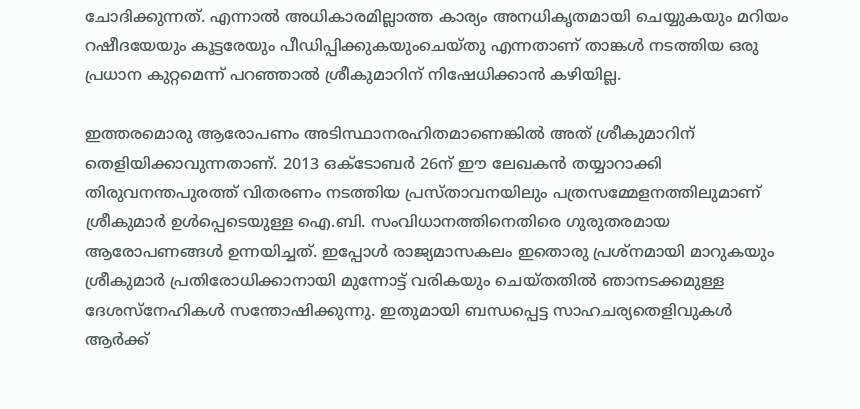ചോദിക്കുന്നത്‌. എന്നാല്‍ അധികാരമില്ലാത്ത കാര്യം അനധികൃതമായി ചെയ്യുകയും മറിയം റഷീദയേയും കൂട്ടരേയും പീഡിപ്പിക്കുകയുംചെയ്തു എന്നതാണ്‌ താങ്കള്‍ നടത്തിയ ഒരു പ്രധാന കുറ്റമെന്ന്‌ പറഞ്ഞാല്‍ ശ്രീകുമാറിന്‌ നിഷേധിക്കാന്‍ കഴിയില്ല.

ഇത്തരമൊരു ആരോപണം അടിസ്ഥാനരഹിതമാണെങ്കില്‍ അത്‌ ശ്രീകുമാറിന്‌ തെളിയിക്കാവുന്നതാണ്‌. 2013 ഒക്ടോബര്‍ 26ന്‌ ഈ ലേഖകന്‍ തയ്യാറാക്കി തിരുവനന്തപുരത്ത്‌ വിതരണം നടത്തിയ പ്രസ്താവനയിലും പത്രസമ്മേളനത്തിലുമാണ്‌ ശ്രീകുമാര്‍ ഉള്‍പ്പെടെയുള്ള ഐ.ബി. സംവിധാനത്തിനെതിരെ ഗുരുതരമായ ആരോപണങ്ങള്‍ ഉന്നയിച്ചത്‌. ഇപ്പോള്‍ രാജ്യമാസകലം ഇതൊരു പ്രശ്നമായി മാറുകയും ശ്രീകുമാര്‍ പ്രതിരോധിക്കാനായി മുന്നോട്ട്‌ വരികയും ചെയ്തതില്‍ ഞാനടക്കമുള്ള ദേശസ്നേഹികള്‍ സന്തോഷിക്കുന്നു. ഇതുമായി ബന്ധപ്പെട്ട സാഹചര്യതെളിവുകള്‍ ആര്‍ക്ക്‌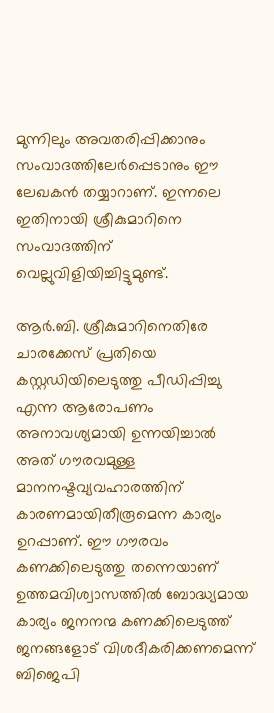മുന്നിലും അവതരിപ്പിക്കാനും സംവാദത്തിലേര്‍പ്പെടാനും ഈ ലേഖകന്‍ തയ്യാറാണ്‌. ഇന്നലെ ഇതിനായി ശ്രീകുമാറിനെ സംവാദത്തിന്‌ വെല്ലുവിളിയിച്ചിട്ടുമുണ്ട്‌.

ആര്‍.ബി. ശ്രീകുമാറിനെതിരേ ചാരക്കേസ്‌ പ്രതിയെ കസ്റ്റഡിയിലെടുത്തു പീഡിപ്പിച്ചു എന്ന ആരോപണം അനാവശ്യമായി ഉന്നയിച്ചാല്‍ അത്‌ ഗൗരവമുള്ള മാനനഷ്ടവ്യവഹാരത്തിന്‌ കാരണമായിതീരൂമെന്ന കാര്യം ഉറപ്പാണ്‌. ഈ ഗൗരവം കണക്കിലെടുത്തു തന്നെയാണ്‌ ഉത്തമവിശ്വാസത്തില്‍ ബോദ്ധ്യമായ കാര്യം ജനനന്മ കണക്കിലെടുത്ത്‌ ജനങ്ങളോട്‌ വിശദീകരിക്കണമെന്ന്‌ ബിജെപി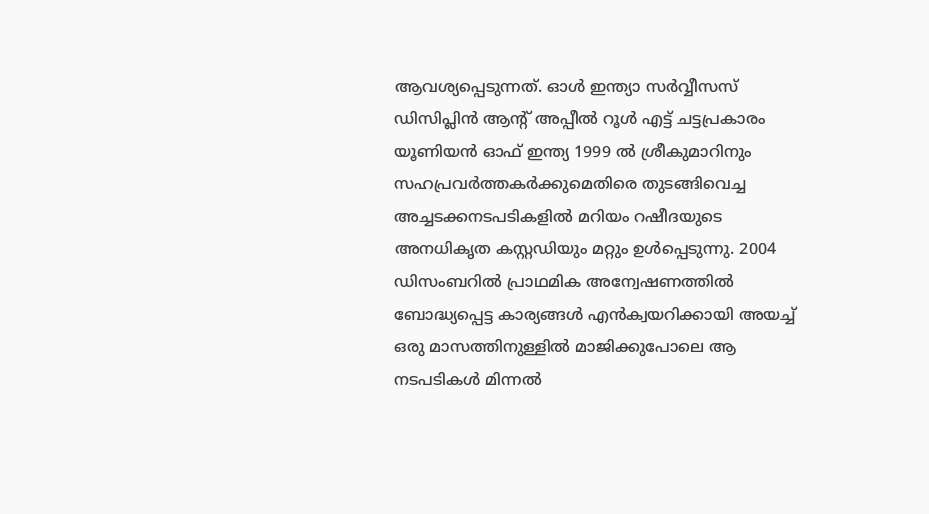ആവശ്യപ്പെടുന്നത്‌. ഓള്‍ ഇന്ത്യാ സര്‍വ്വീസസ്‌ ഡിസിപ്ലിന്‍ ആന്റ്‌ അപ്പീല്‍ റൂള്‍ എട്ട്‌ ചട്ടപ്രകാരം യൂണിയന്‍ ഓഫ്‌ ഇന്ത്യ 1999 ല്‍ ശ്രീകുമാറിനും സഹപ്രവര്‍ത്തകര്‍ക്കുമെതിരെ തുടങ്ങിവെച്ച അച്ചടക്കനടപടികളില്‍ മറിയം റഷീദയുടെ അനധികൃത കസ്റ്റഡിയും മറ്റും ഉള്‍പ്പെടുന്നു. 2004 ഡിസംബറില്‍ പ്രാഥമിക അന്വേഷണത്തില്‍ ബോദ്ധ്യപ്പെട്ട കാര്യങ്ങള്‍ എന്‍ക്വയറിക്കായി അയച്ച്‌ ഒരു മാസത്തിനുള്ളില്‍ മാജിക്കുപോലെ ആ നടപടികള്‍ മിന്നല്‍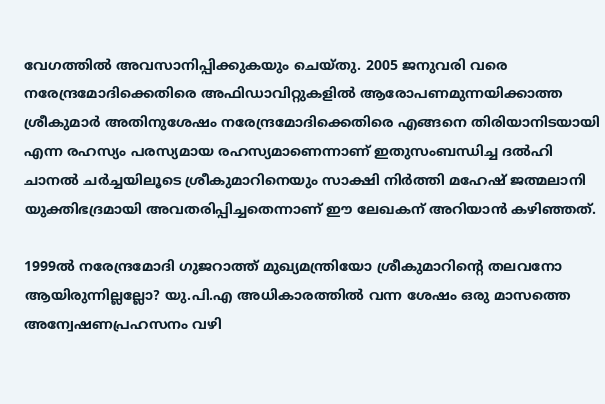വേഗത്തില്‍ അവസാനിപ്പിക്കുകയും ചെയ്തു. 2005 ജനുവരി വരെ നരേന്ദ്രമോദിക്കെതിരെ അഫിഡാവിറ്റുകളില്‍ ആരോപണമുന്നയിക്കാത്ത ശ്രീകുമാര്‍ അതിനുശേഷം നരേന്ദ്രമോദിക്കെതിരെ എങ്ങനെ തിരിയാനിടയായി എന്ന രഹസ്യം പരസ്യമായ രഹസ്യമാണെന്നാണ്‌ ഇതുസംബന്ധിച്ച ദല്‍ഹി ചാനല്‍ ചര്‍ച്ചയിലൂടെ ശ്രീകുമാറിനെയും സാക്ഷി നിര്‍ത്തി മഹേഷ്‌ ജത്മലാനി യുക്തിഭദ്രമായി അവതരിപ്പിച്ചതെന്നാണ്‌ ഈ ലേഖകന്‌ അറിയാന്‍ കഴിഞ്ഞത്‌.

1999ല്‍ നരേന്ദ്രമോദി ഗുജറാത്ത്‌ മുഖ്യമന്ത്രിയോ ശ്രീകുമാറിന്റെ തലവനോ ആയിരുന്നില്ലല്ലോ? യു.പി.എ അധികാരത്തില്‍ വന്ന ശേഷം ഒരു മാസത്തെ അന്വേഷണപ്രഹസനം വഴി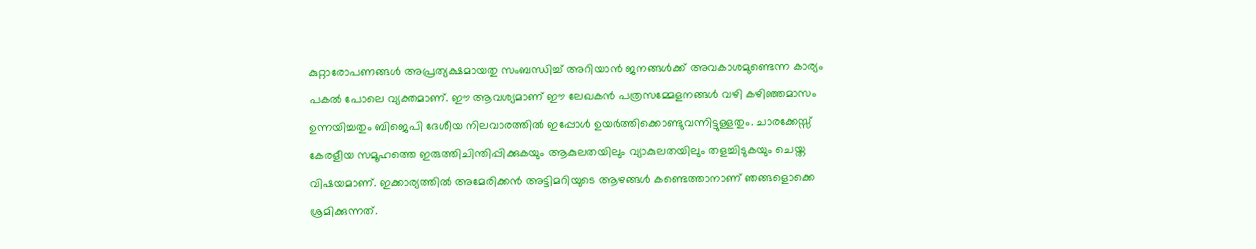കുറ്റാരോപണങ്ങള്‍ അപ്രത്യക്ഷമായതു സംബന്ധിച്ച്‌ അറിയാന്‍ ജനങ്ങള്‍ക്ക്‌ അവകാശമുണ്ടെന്ന കാര്യം പകല്‍ പോലെ വ്യക്തമാണ്‌. ഈ ആവശ്യമാണ്‌ ഈ ലേഖകന്‍ പത്രസമ്മേളനങ്ങള്‍ വഴി കഴിഞ്ഞമാസം ഉന്നയിച്ചതും ബിജെപി ദേശീയ നിലവാരത്തില്‍ ഇപ്പോള്‍ ഉയര്‍ത്തിക്കൊണ്ടുവന്നിട്ടുള്ളതും. ചാരക്കേസ്സ്‌ കേരളീയ സമൂഹത്തെ ഇരുത്തിചിന്തിപ്പിക്കുകയും ആകുലതയിലും വ്യാകുലതയിലും തളച്ചിടുകയും ചെയ്ത വിഷയമാണ്‌. ഇക്കാര്യത്തില്‍ അമേരിക്കന്‍ അട്ടിമറിയുടെ ആഴങ്ങള്‍ കണ്ടെത്താനാണ്‌ ഞങ്ങളൊക്കെ ശ്രമിക്കുന്നത്‌.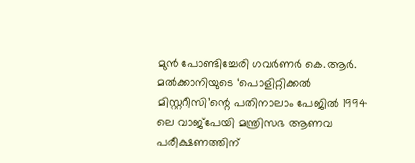മുന്‍ പോണ്ടിച്ചേരി ഗവര്‍ണര്‍ കെ.ആര്‍. മല്‍ക്കാനിയുടെ ‘പൊളിറ്റിക്കല്‍ മിസ്റ്ററീസി’ന്റെ പതിനാലാം പേജില്‍ 1994 ലെ വാജ്പേയി മന്ത്രിസഭ ആണവ പരീക്ഷണത്തിന്‌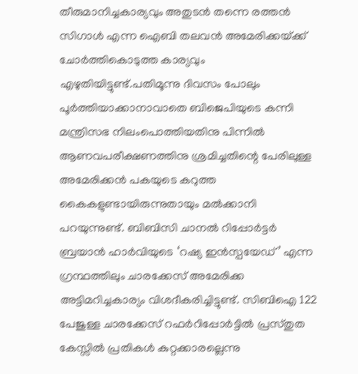തീരുമാനിച്ചകാര്യവും അതുടന്‍ തന്നെ രത്തന്‍ സിഗാള്‍ എന്ന ഐബി തലവന്‍ അമേരിക്കയ്‌ക്ക്‌ ചോര്‍ത്തികൊടുത്ത കാര്യവും എഴുതിയിട്ടുണ്ട്‌.പതിമൂന്നു ദിവസം പോലും പൂര്‍ത്തിയാക്കാനാവാതെ ബിജെപിയുടെ കന്നി മന്ത്രിസഭ നിലംപൊത്തിയതിനു പിന്നില്‍ ആണവപരീക്ഷണത്തിനു ശ്രമിച്ചതിന്റെ പേരിലുള്ള അമേരിക്കന്‍ പകയുടെ കറുത്ത കൈകളുണ്ടായിരുന്നുതായും മല്‍ക്കാനി പറയുന്നുണ്ട്‌. ബിബിസി ചാനല്‍ റിപ്പോര്‍ട്ടര്‍ ബ്രയാന്‍ ഹാര്‍വിയുടെ ‘റഷ്യ ഇന്‍സ്പയേഡ്‌’ എന്ന ഗ്രന്ഥത്തിലും ചാരക്കേസ്‌ അമേരിക്ക അട്ടിമറിച്ചകാര്യം വിശദീകരിച്ചിട്ടുണ്ട്‌. സിബിഐ 122 പേജുള്ള ചാരക്കേസ്‌ റഫര്‍റിപ്പോര്‍ട്ടില്‍ പ്രസ്തുത കേസ്സില്‍ പ്രതികള്‍ കുറ്റക്കാരല്ലെന്നു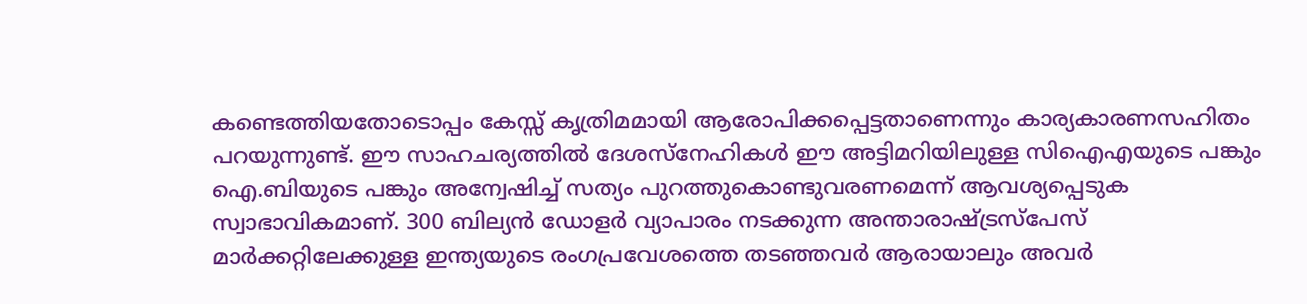കണ്ടെത്തിയതോടൊപ്പം കേസ്സ്‌ കൃത്രിമമായി ആരോപിക്കപ്പെട്ടതാണെന്നും കാര്യകാരണസഹിതം പറയുന്നുണ്ട്‌. ഈ സാഹചര്യത്തില്‍ ദേശസ്നേഹികള്‍ ഈ അട്ടിമറിയിലുള്ള സിഐഎയുടെ പങ്കും ഐ.ബിയുടെ പങ്കും അന്വേഷിച്ച്‌ സത്യം പുറത്തുകൊണ്ടുവരണമെന്ന്‌ ആവശ്യപ്പെടുക സ്വാഭാവികമാണ്‌. 300 ബില്യന്‍ ഡോളര്‍ വ്യാപാരം നടക്കുന്ന അന്താരാഷ്‌ട്രസ്പേസ്‌ മാര്‍ക്കറ്റിലേക്കുള്ള ഇന്ത്യയുടെ രംഗപ്രവേശത്തെ തടഞ്ഞവര്‍ ആരായാലും അവര്‍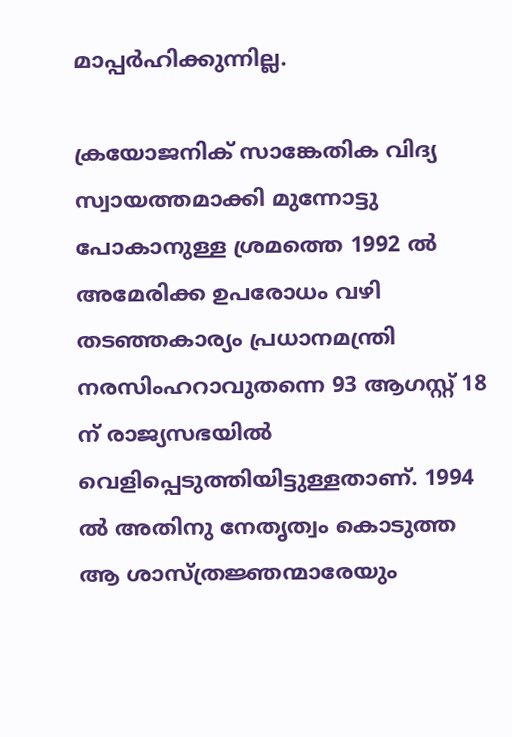മാപ്പര്‍ഹിക്കുന്നില്ല.

ക്രയോജനിക്‌ സാങ്കേതിക വിദ്യ സ്വായത്തമാക്കി മുന്നോട്ടു പോകാനുള്ള ശ്രമത്തെ 1992 ല്‍ അമേരിക്ക ഉപരോധം വഴി തടഞ്ഞകാര്യം പ്രധാനമന്ത്രി നരസിംഹറാവുതന്നെ 93 ആഗസ്റ്റ്‌ 18 ന്‌ രാജ്യസഭയില്‍ വെളിപ്പെടുത്തിയിട്ടുള്ളതാണ്‌. 1994 ല്‍ അതിനു നേതൃത്വം കൊടുത്ത ആ ശാസ്ത്രജ്ഞന്മാരേയും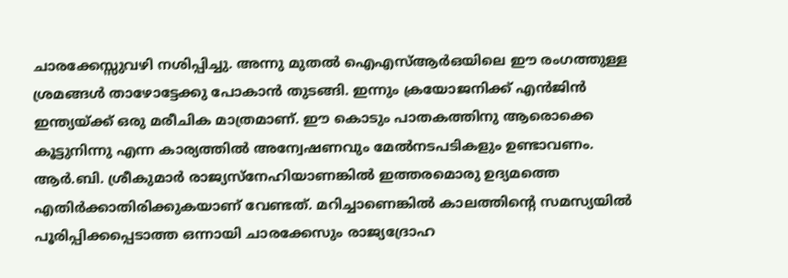ചാരക്കേസ്സുവഴി നശിപ്പിച്ചു. അന്നു മുതല്‍ ഐഎസ്‌ആര്‍ഒയിലെ ഈ രംഗത്തുള്ള ശ്രമങ്ങള്‍ താഴോട്ടേക്കു പോകാന്‍ തുടങ്ങി. ഇന്നും ക്രയോജനിക്ക്‌ എന്‍ജിന്‍ ഇന്ത്യയ്‌ക്ക്‌ ഒരു മരീചിക മാത്രമാണ്‌. ഈ കൊടും പാതകത്തിനു ആരൊക്കെ കൂട്ടുനിന്നു എന്ന കാര്യത്തില്‍ അന്വേഷണവും മേല്‍നടപടികളും ഉണ്ടാവണം. ആര്‍.ബി. ശ്രീകുമാര്‍ രാജ്യസ്നേഹിയാണങ്കില്‍ ഇത്തരമൊരു ഉദ്യമത്തെ എതിര്‍ക്കാതിരിക്കുകയാണ്‌ വേണ്ടത്‌. മറിച്ചാണെങ്കില്‍ കാലത്തിന്റെ സമസ്യയില്‍ പൂരിപ്പിക്കപ്പെടാത്ത ഒന്നായി ചാരക്കേസും രാജ്യദ്രോഹ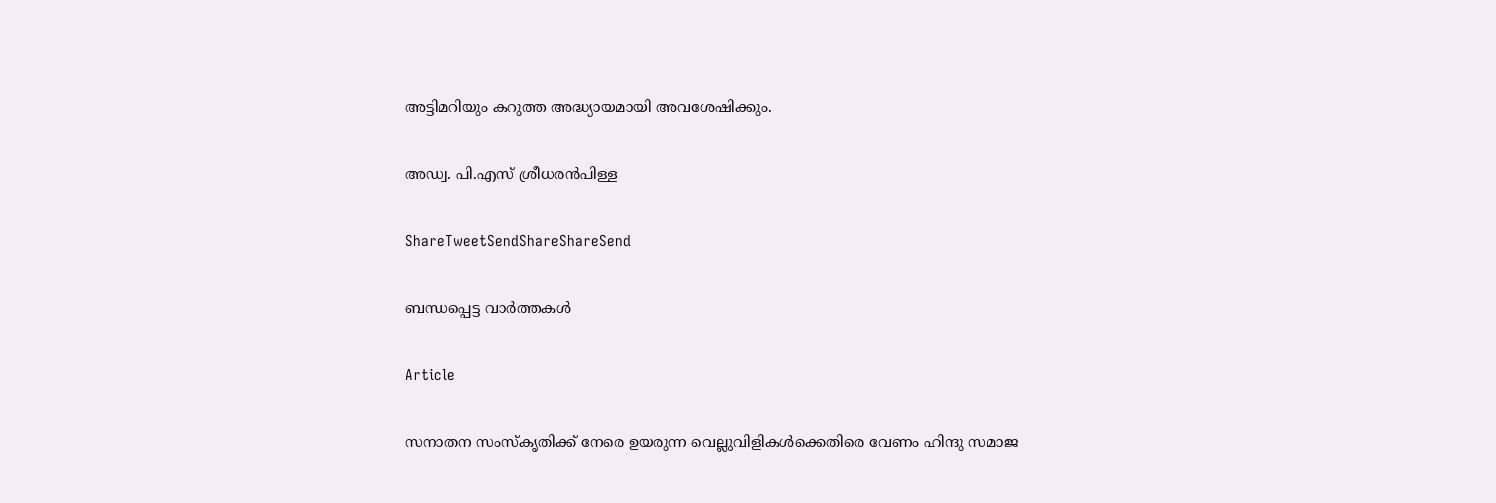അട്ടിമറിയും കറുത്ത അദ്ധ്യായമായി അവശേഷിക്കും.

അഡ്വ. പി.എസ്‌ ശ്രീധരന്‍പിള്ള

ShareTweetSendShareShareSend

ബന്ധപ്പെട്ട വാര്‍ത്തകള്‍

Article

സനാതന സംസ്‌കൃതിക്ക് നേരെ ഉയരുന്ന വെല്ലുവിളികള്‍ക്കെതിരെ വേണം ഹിന്ദു സമാജ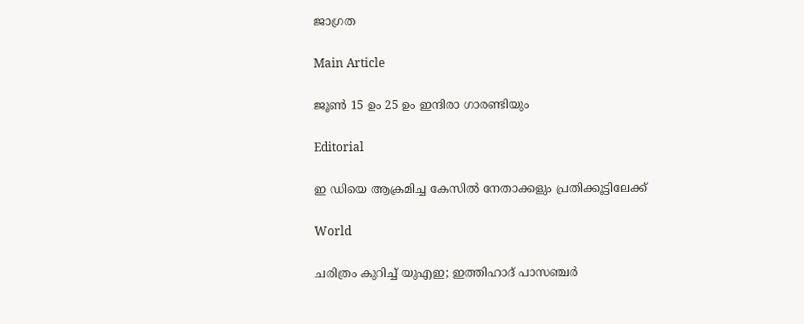ജാഗ്രത

Main Article

ജൂണ്‍ 15 ഉം 25 ഉം ഇന്ദിരാ ഗാരണ്ടിയും

Editorial

ഇ ഡിയെ ആക്രമിച്ച കേസില്‍ നേതാക്കളും പ്രതിക്കൂട്ടിലേക്ക്

World

ചരിത്രം കുറിച്ച് യുഎഇ; ഇത്തിഹാദ് പാസഞ്ചർ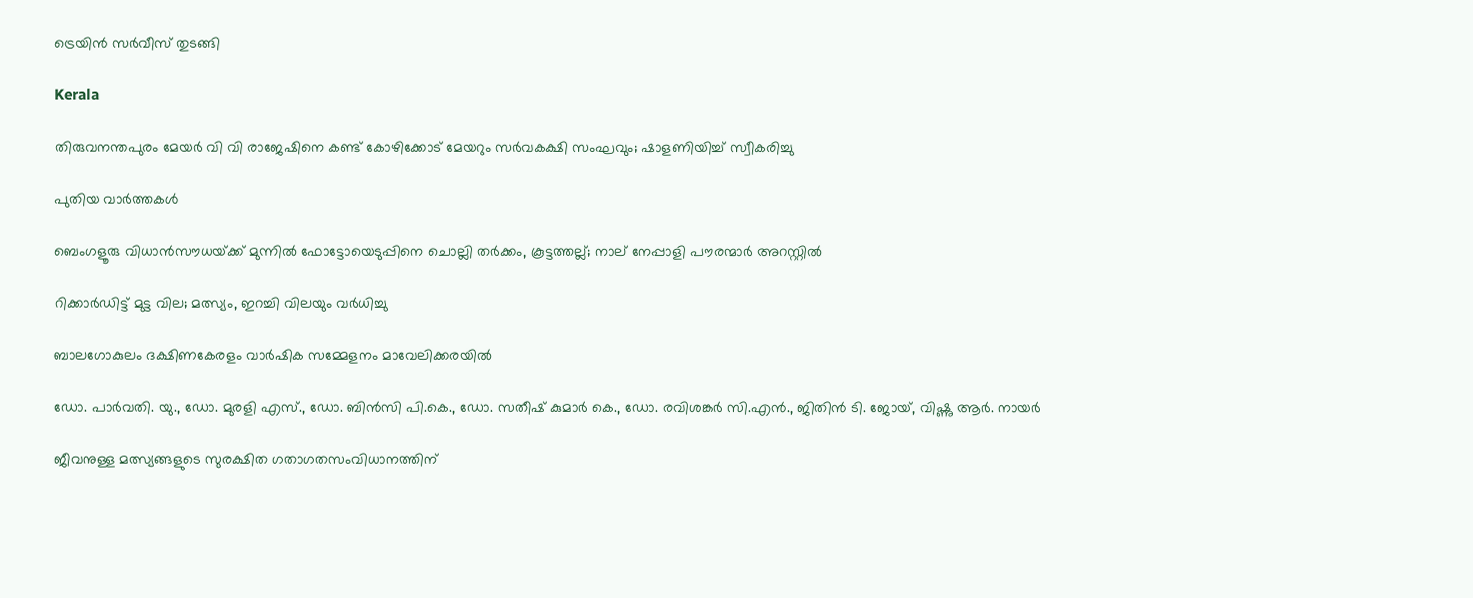ട്രെയിൻ സർവീസ് തുടങ്ങി

Kerala

തിരുവനന്തപുരം മേയർ വി വി രാജേഷിനെ കണ്ട് കോഴിക്കോട് മേയറും സർവകക്ഷി സംഘവും; ഷാളണിയിച്ച് സ്വീകരിച്ചു

പുതിയ വാര്‍ത്തകള്‍

ബെംഗളൂരു വിധാൻസൗധയ്‌ക്ക് മുന്നിൽ ഫോട്ടോയെടുപ്പിനെ ചൊല്ലി തര്‍ക്കം, കൂട്ടത്തല്ല്; നാല് നേപ്പാളി പൗരന്മാര്‍ അറസ്റ്റില്‍

റിക്കാര്‍ഡിട്ട് മുട്ട വില; മത്സ്യം, ഇറച്ചി വിലയും വര്‍ധിച്ചു

ബാലഗോകുലം ദക്ഷിണകേരളം വാര്‍ഷിക സമ്മേളനം മാവേലിക്കരയില്‍

ഡോ. പാര്‍വതി. യു., ഡോ. മുരളി എസ്., ഡോ. ബിന്‍സി പി.കെ., ഡോ. സതീഷ് കുമാര്‍ കെ., ഡോ. രവിശങ്കര്‍ സി.എന്‍., ജിതിന്‍ ടി. ജോയ്, വിഷ്ണു ആര്‍. നായര്‍

ജീവനുള്ള മത്സ്യങ്ങളുടെ സുരക്ഷിത ഗതാഗതസംവിധാനത്തിന്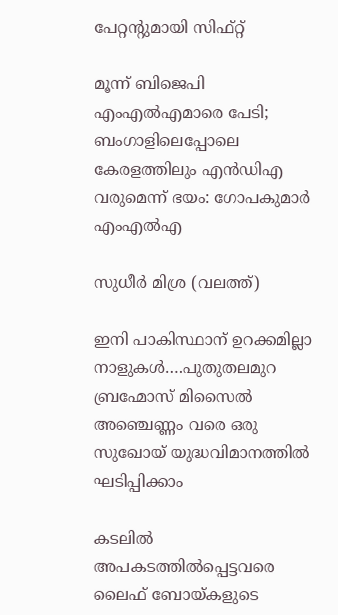പേറ്റന്റുമായി സിഫ്റ്റ്

മൂന്ന് ബിജെപി എംഎല്‍എമാരെ പേടി; ബംഗാളിലെപ്പോലെ കേരളത്തിലും എന്‍ഡിഎ വരുമെന്ന് ഭയം: ഗോപകുമാര്‍ എംഎല്‍എ

സുധീര്‍ മിശ്ര (വലത്ത്)

ഇനി പാകിസ്ഥാന് ഉറക്കമില്ലാ നാളുകള്‍….പുതുതലമുറ ബ്രഹ്മോസ് മിസൈല്‍ അഞ്ചെണ്ണം വരെ ഒരു സുഖോയ് യുദ്ധവിമാനത്തില്‍ ഘടിപ്പിക്കാം

കടലില്‍ അപകടത്തില്‍പ്പെട്ടവരെ ലൈഫ് ബോയ്കളുടെ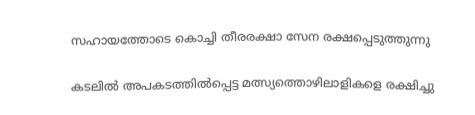സഹായത്തോടെ കൊച്ചി തീരരക്ഷാ സേന രക്ഷപ്പെടുത്തുന്നു

കടലില്‍ അപകടത്തില്‍പ്പെട്ട മത്സ്യത്തൊഴിലാളികളെ രക്ഷിച്ചു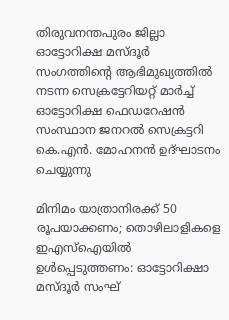തിരുവനന്തപുരം ജില്ലാ ഓട്ടോറിക്ഷ മസ്ദൂര്‍ സംഗത്തിന്റെ ആഭിമുഖ്യത്തില്‍ നടന്ന സെക്രട്ടേറിയറ്റ് മാര്‍ച്ച് ഓട്ടോറിക്ഷ ഫെഡറേഷന്‍ സംസ്ഥാന ജനറല്‍ സെക്രട്ടറി കെ.എന്‍. മോഹനന്‍ ഉദ്ഘാടനം ചെയ്യുന്നു

മിനിമം യാത്രാനിരക്ക് 50 രൂപയാക്കണം; തൊഴിലാളികളെ ഇഎസ്‌ഐയില്‍ ഉള്‍പ്പെടുത്തണം: ഓട്ടോറിക്ഷാ മസ്ദൂര്‍ സംഘ്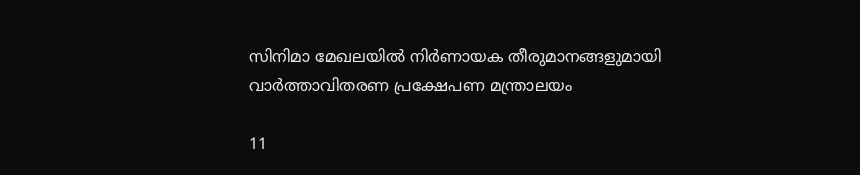സിനിമാ മേഖലയില്‍ നിര്‍ണായക തീരുമാനങ്ങളുമായി വാര്‍ത്താവിതരണ പ്രക്ഷേപണ മന്ത്രാലയം

11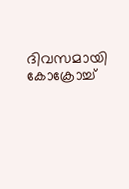ദിവസമായി കോക്രോച്ച്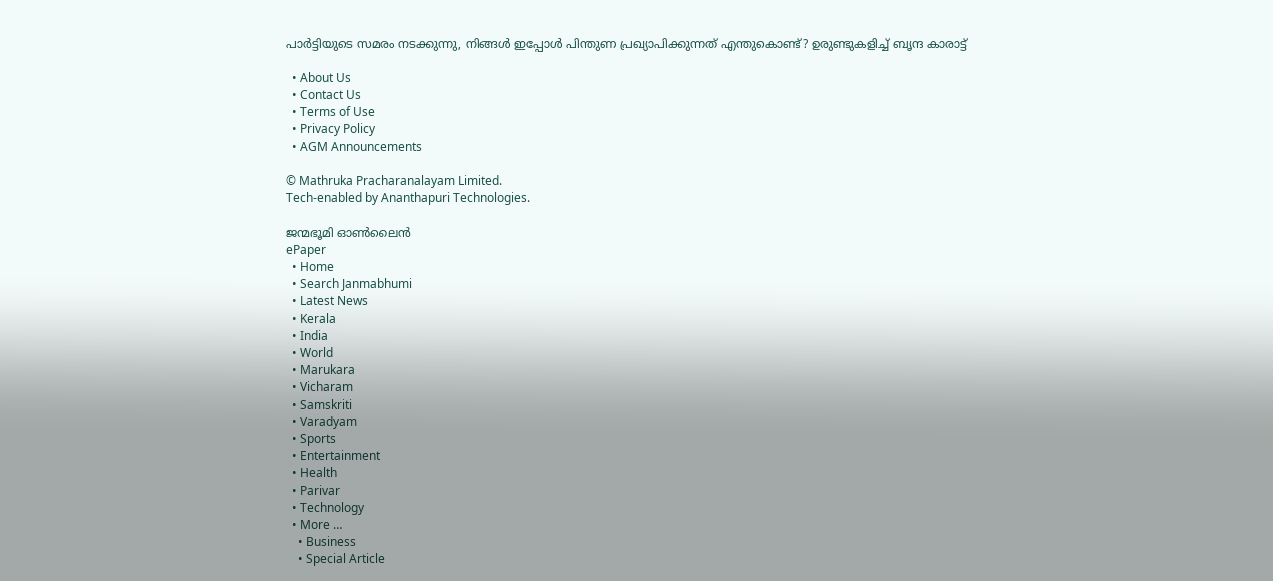പാര്‍ട്ടിയുടെ സമരം നടക്കുന്നു, നിങ്ങള്‍ ഇപ്പോള്‍ പിന്തുണ പ്രഖ്യാപിക്കുന്നത് എന്തുകൊണ്ട്? ഉരുണ്ടുകളിച്ച് ബൃന്ദ കാരാട്ട്

  • About Us
  • Contact Us
  • Terms of Use
  • Privacy Policy
  • AGM Announcements

© Mathruka Pracharanalayam Limited.
Tech-enabled by Ananthapuri Technologies.

ജന്മഭൂമി ഓണ്‍ലൈന്‍
ePaper
  • Home
  • Search Janmabhumi
  • Latest News
  • Kerala
  • India
  • World
  • Marukara
  • Vicharam
  • Samskriti
  • Varadyam
  • Sports
  • Entertainment
  • Health
  • Parivar
  • Technology
  • More …
    • Business
    • Special Article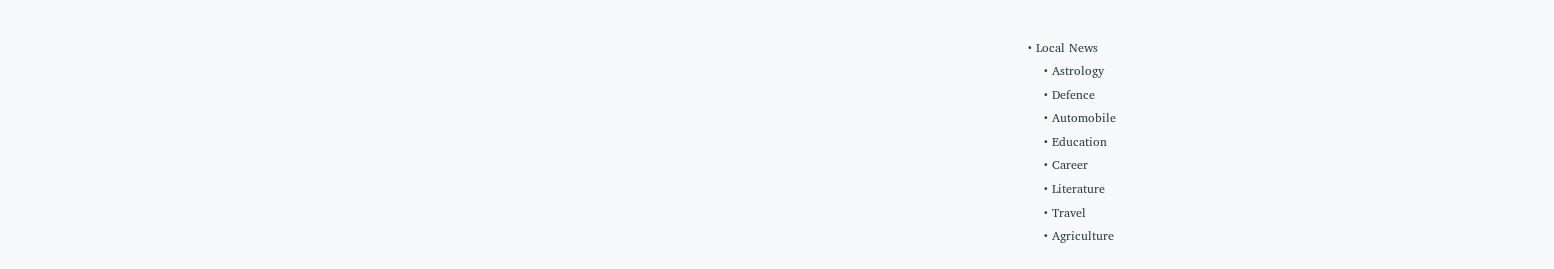• Local News
    • Astrology
    • Defence
    • Automobile
    • Education
    • Career
    • Literature
    • Travel
    • Agriculture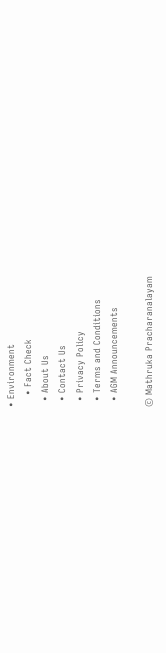• Environment
    • Fact Check
  • About Us
  • Contact Us
  • Privacy Policy
  • Terms and Conditions
  • AGM Announcements

© Mathruka Pracharanalayam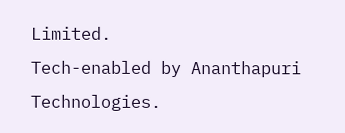Limited.
Tech-enabled by Ananthapuri Technologies.